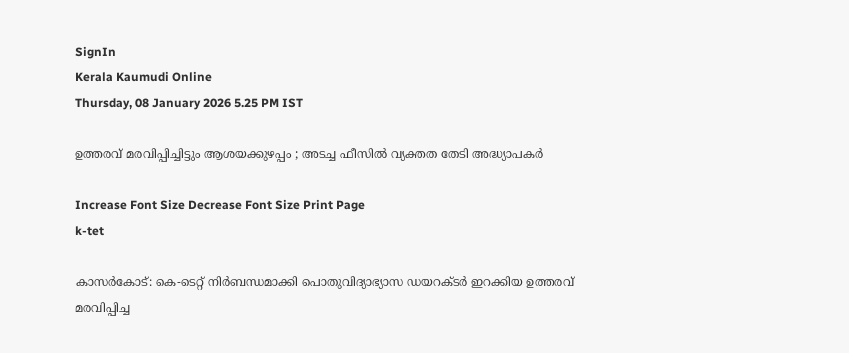SignIn
Kerala Kaumudi Online
Thursday, 08 January 2026 5.25 PM IST

ഉത്തരവ് മരവിപ്പിച്ചിട്ടും ആശയക്കുഴപ്പം ; അടച്ച ഫീസിൽ വ്യക്തത തേടി അദ്ധ്യാപകർ

Increase Font Size Decrease Font Size Print Page
k-tet

കാസർകോട്: കെ-ടെറ്റ് നിർബന്ധമാക്കി പൊതുവിദ്യാഭ്യാസ ഡയറക്ടർ ഇറക്കിയ ഉത്തരവ് മരവിപ്പിച്ച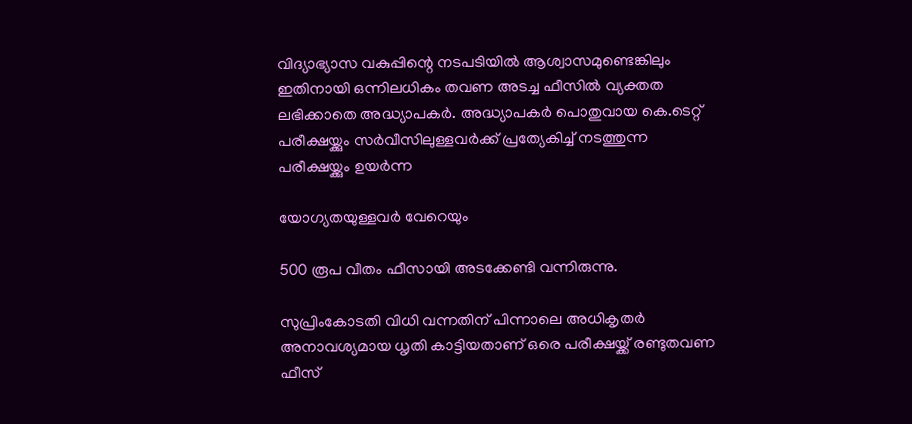വിദ്യാഭ്യാസ വകുപ്പിന്റെ നടപടിയിൽ ആശ്വാസമുണ്ടെങ്കിലും ഇതിനായി ഒന്നിലധികം തവണ അടച്ച ഫീസിൽ വ്യക്തത ലഭിക്കാതെ അദ്ധ്യാപകർ. അദ്ധ്യാപകർ പൊതുവായ കെ.ടെറ്റ് പരീക്ഷയ്ക്കും സർവീസിലുള്ളവർക്ക് പ്രത്യേകിച്ച് നടത്തുന്ന പരീക്ഷയ്ക്കും ഉയർന്ന

യോഗ്യതയുള്ളവർ വേറെയും

500 രൂപ വീതം ഫീസായി അടക്കേണ്ടി വന്നിരുന്നു.

സുപ്രിംകോടതി വിധി വന്നതിന് പിന്നാലെ അധികൃതർ അനാവശ്യമായ ധൃതി കാട്ടിയതാണ് ഒരെ പരീക്ഷയ്ക്ക് രണ്ടുതവണ ഫീസ്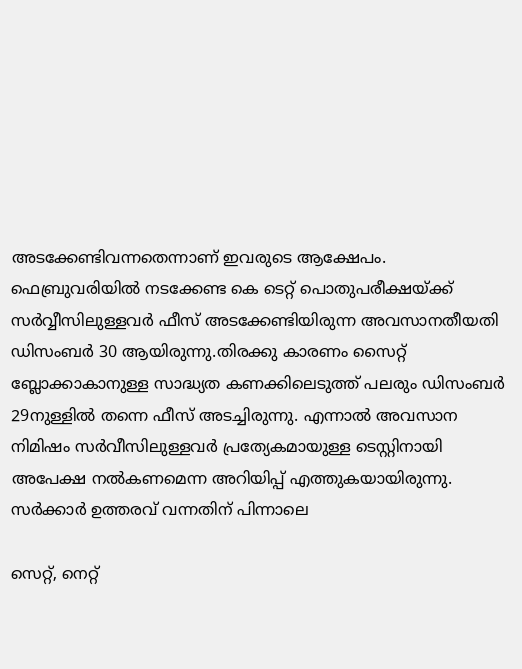അടക്കേണ്ടിവന്നതെന്നാണ് ഇവരുടെ ആക്ഷേപം. ഫെബ്രുവരിയിൽ നടക്കേണ്ട കെ ടെറ്റ് പൊതുപരീക്ഷയ്ക്ക് സർവ്വീസിലുള്ളവർ ഫീസ് അടക്കേണ്ടിയിരുന്ന അവസാനതീയതി ഡിസംബർ 30 ആയിരുന്നു.തിരക്കു കാരണം സൈറ്റ് ബ്ലോക്കാകാനുള്ള സാദ്ധ്യത കണക്കിലെടുത്ത് പലരും ഡിസംബർ 29നുള്ളിൽ തന്നെ ഫീസ് അടച്ചിരുന്നു. എന്നാൽ അവസാന നിമിഷം സർവീസിലുള്ളവർ പ്രത്യേകമായുള്ള ടെസ്റ്റിനായി അപേക്ഷ നൽകണമെന്ന അറിയിപ്പ് എത്തുകയായിരുന്നു. സർക്കാർ ഉത്തരവ് വന്നതിന് പിന്നാലെ

സെറ്റ്, നെറ്റ്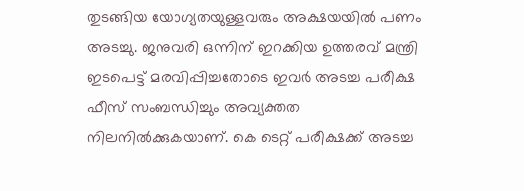തുടങ്ങിയ യോഗ്യതയുള്ളവരും അക്ഷയയിൽ പണം അടച്ചു. ജനുവരി ഒന്നിന് ഇറക്കിയ ഉത്തരവ് മന്ത്രി ഇടപെട്ട് മരവിപ്പിച്ചതോടെ ഇവർ അടച്ച പരീക്ഷ ഫീസ് സംബന്ധിച്ചും അവ്യക്തത നിലനിൽക്കുകയാണ്. കെ ടെറ്റ് പരീക്ഷക്ക് അടച്ച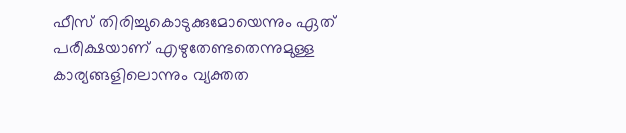ഫീസ് തിരിച്ചുകൊടുക്കുമോയെന്നും ഏത് പരീക്ഷയാണ് എഴുതേണ്ടതെന്നുമുള്ള കാര്യങ്ങളിലൊന്നും വ്യക്തത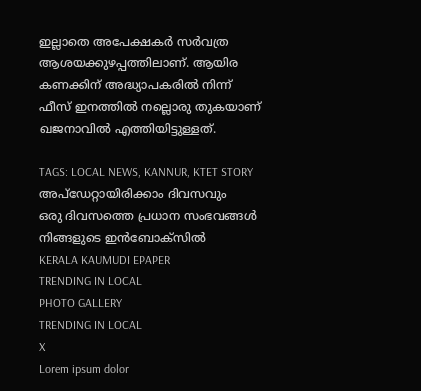ഇല്ലാതെ അപേക്ഷകർ സർവത്ര ആശയക്കുഴപ്പത്തിലാണ്. ആയിര കണക്കിന് അദ്ധ്യാപകരിൽ നിന്ന് ഫീസ് ഇനത്തിൽ നല്ലൊരു തുകയാണ് ഖജനാവിൽ എത്തിയിട്ടുള്ളത്.

TAGS: LOCAL NEWS, KANNUR, KTET STORY
അപ്ഡേറ്റായിരിക്കാം ദിവസവും
ഒരു ദിവസത്തെ പ്രധാന സംഭവങ്ങൾ നിങ്ങളുടെ ഇൻബോക്സിൽ
KERALA KAUMUDI EPAPER
TRENDING IN LOCAL
PHOTO GALLERY
TRENDING IN LOCAL
X
Lorem ipsum dolor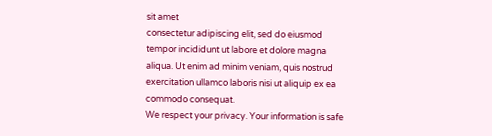sit amet
consectetur adipiscing elit, sed do eiusmod tempor incididunt ut labore et dolore magna aliqua. Ut enim ad minim veniam, quis nostrud exercitation ullamco laboris nisi ut aliquip ex ea commodo consequat.
We respect your privacy. Your information is safe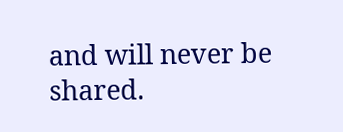and will never be shared.